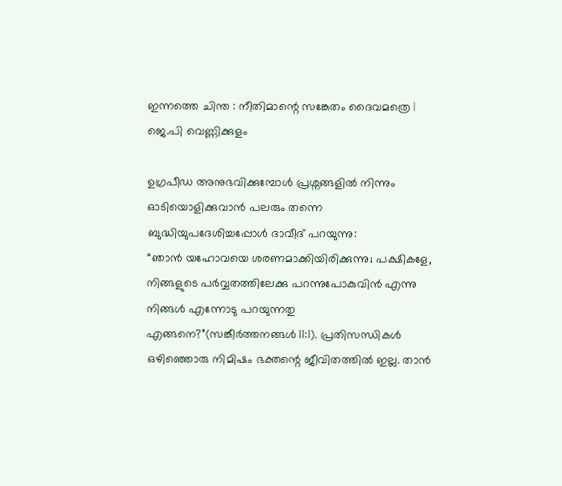ഇന്നത്തെ ചിന്ത : നീതിമാന്റെ സങ്കേതം ദൈവമത്രെ | ജെ.പി വെണ്ണിക്കുളം

ഉഗ്രപീഡ അനുഭവിക്കുമ്പോൾ പ്രശ്നങ്ങളിൽ നിന്നും ഓടിയൊളിക്കുവാൻ പലരും തന്നെ ബുദ്ധിയുപദേശിച്ചപ്പോൾ ദാവീദ് പറയുന്നു:
“ഞാൻ യഹോവയെ ശരണമാക്കിയിരിക്കുന്നു; പക്ഷികളേ, നിങ്ങളുടെ പർവ്വതത്തിലേക്കു പറന്നുപോകുവിൻ എന്നു നിങ്ങൾ എന്നോടു പറയുന്നതു എങ്ങനെ?”(സങ്കീർത്തനങ്ങൾ 11:1). പ്രതിസന്ധികൾ ഒഴിഞ്ഞൊരു നിമിഷം ഭക്തന്റെ ജീവിതത്തിൽ ഇല്ല. താൻ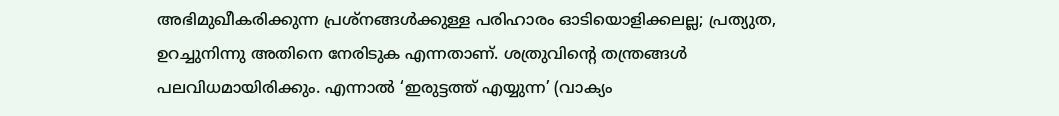അഭിമുഖീകരിക്കുന്ന പ്രശ്‌നങ്ങൾക്കുള്ള പരിഹാരം ഓടിയൊളിക്കലല്ല; പ്രത്യുത, ഉറച്ചുനിന്നു അതിനെ നേരിടുക എന്നതാണ്. ശത്രുവിന്റെ തന്ത്രങ്ങൾ പലവിധമായിരിക്കും. എന്നാൽ ‘ഇരുട്ടത്ത് എയ്യുന്ന’ (വാക്യം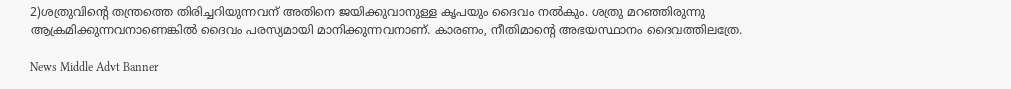2)ശത്രുവിന്റെ തന്ത്രത്തെ തിരിച്ചറിയുന്നവന് അതിനെ ജയിക്കുവാനുള്ള കൃപയും ദൈവം നൽകും. ശത്രു മറഞ്ഞിരുന്നു ആക്രമിക്കുന്നവനാണെങ്കിൽ ദൈവം പരസ്യമായി മാനിക്കുന്നവനാണ്. കാരണം, നീതിമാന്റെ അഭയസ്ഥാനം ദൈവത്തിലത്രേ.

News Middle Advt Banner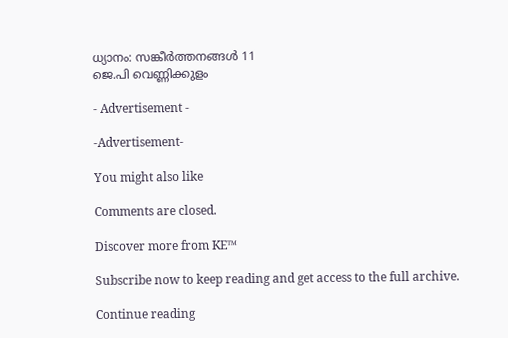ധ്യാനം: സങ്കീർത്തനങ്ങൾ 11
ജെ.പി വെണ്ണിക്കുളം

- Advertisement -

-Advertisement-

You might also like

Comments are closed.

Discover more from KE™

Subscribe now to keep reading and get access to the full archive.

Continue reading